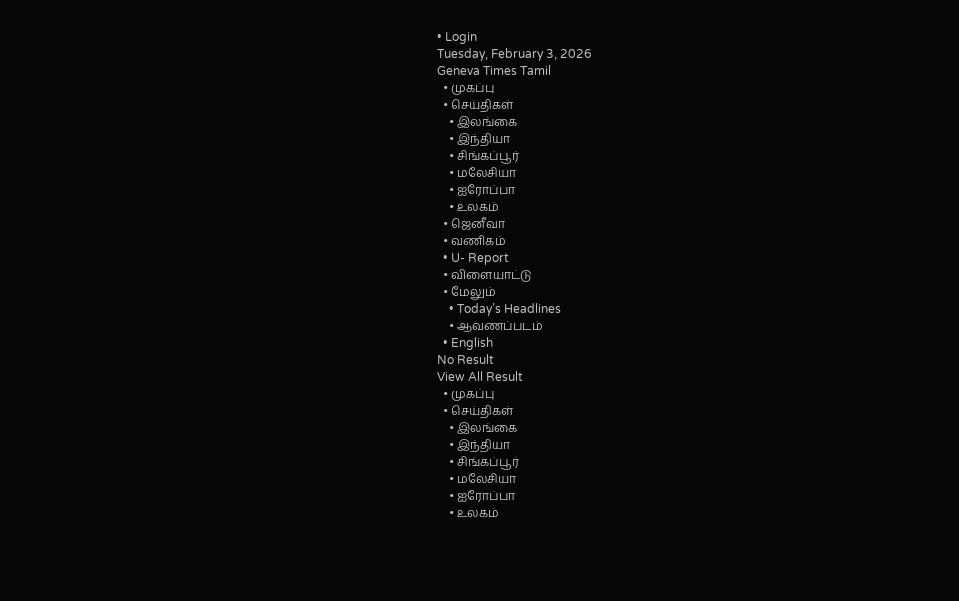• Login
Tuesday, February 3, 2026
Geneva Times Tamil
  • முகப்பு
  • செய்திகள்
    • இலங்கை
    • இந்தியா
    • சிங்கப்பூர்
    • மலேசியா
    • ஐரோப்பா
    • உலகம்
  • ஜெனீவா
  • வணிகம்
  • U- Report
  • விளையாட்டு
  • மேலும்
    • Today’s Headlines
    • ஆவணப்படம்
  • English
No Result
View All Result
  • முகப்பு
  • செய்திகள்
    • இலங்கை
    • இந்தியா
    • சிங்கப்பூர்
    • மலேசியா
    • ஐரோப்பா
    • உலகம்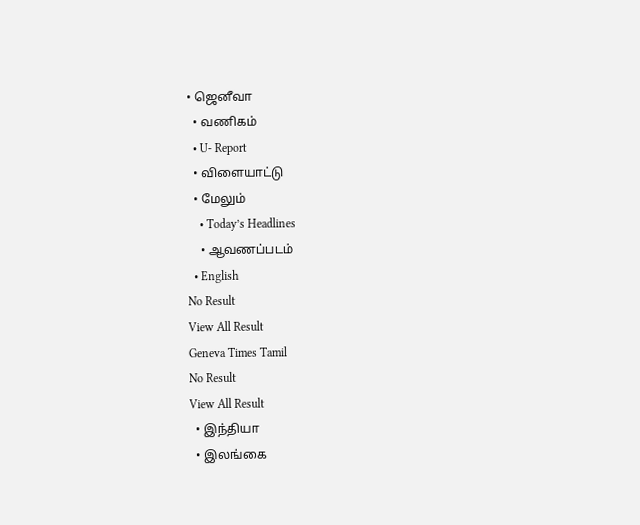• ஜெனீவா
  • வணிகம்
  • U- Report
  • விளையாட்டு
  • மேலும்
    • Today’s Headlines
    • ஆவணப்படம்
  • English
No Result
View All Result
Geneva Times Tamil
No Result
View All Result
  • இந்தியா
  • இலங்கை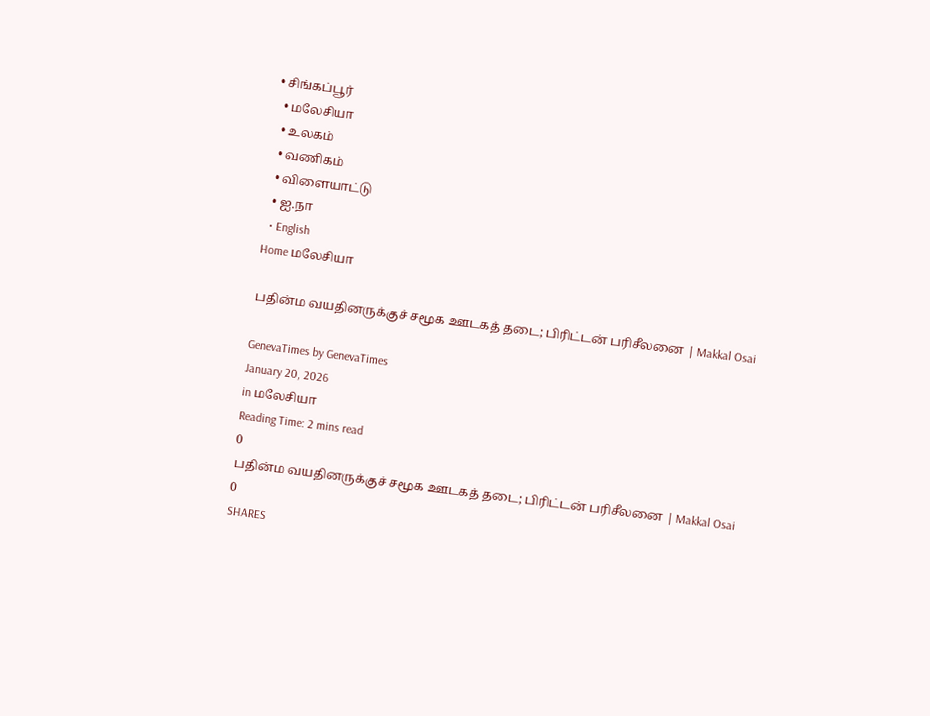• சிங்கப்பூர்
  • மலேசியா
  • உலகம்
  • வணிகம்
  • விளையாட்டு
  • ஐ.நா
  • English
Home மலேசியா

பதின்ம வயதினருக்குச் சமூக ஊடகத் தடை; பிரிட்டன் பரிசீலனை | Makkal Osai

GenevaTimes by GenevaTimes
January 20, 2026
in மலேசியா
Reading Time: 2 mins read
0
பதின்ம வயதினருக்குச் சமூக ஊடகத் தடை; பிரிட்டன் பரிசீலனை | Makkal Osai
0
SHARES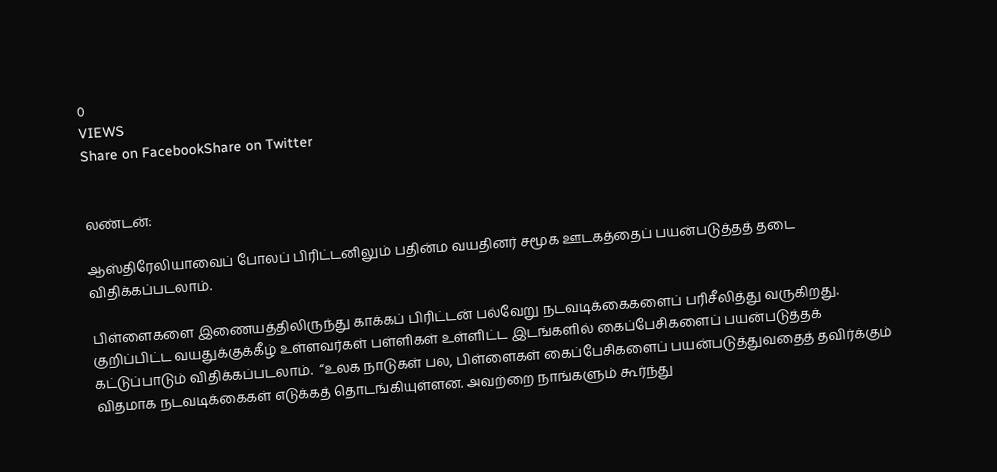0
VIEWS
Share on FacebookShare on Twitter


லண்டன்:

ஆஸ்திரேலியாவைப் போலப் பிரிட்டனிலும் பதின்ம வயதினர் சமூக ஊடகத்தைப் பயன்படுத்தத் தடை விதிக்கப்படலாம்.

பிள்ளைகளை இணையத்திலிருந்து காக்கப் பிரிட்டன் பல்வேறு நடவடிக்கைகளைப் பரிசீலித்து வருகிறது. குறிப்பிட்ட வயதுக்குக்கீழ் உள்ளவர்கள் பள்ளிகள் உள்ளிட்ட இடங்களில் கைப்பேசிகளைப் பயன்படுத்தக் கட்டுப்பாடும் விதிக்கப்படலாம்.  “உலக நாடுகள் பல, பிள்ளைகள் கைப்பேசிகளைப் பயன்படுத்துவதைத் தவிர்க்கும் விதமாக நடவடிக்கைகள் எடுக்கத் தொடங்கியுள்ளன. அவற்றை நாங்களும் கூர்ந்து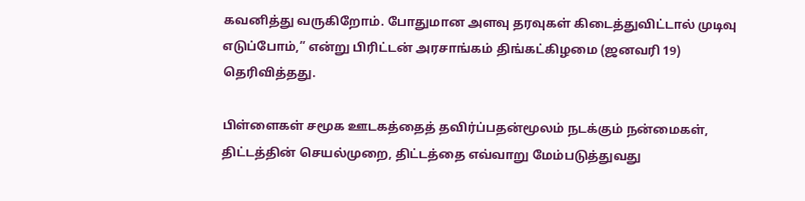கவனித்து வருகிறோம். போதுமான அளவு தரவுகள் கிடைத்துவிட்டால் முடிவு எடுப்போம்,” என்று பிரிட்டன் அரசாங்கம் திங்கட்கிழமை (ஜனவரி 19) தெரிவித்தது.

பிள்ளைகள் சமூக ஊடகத்தைத் தவிர்ப்பதன்மூலம் நடக்கும் நன்மைகள், திட்டத்தின் செயல்முறை, திட்டத்தை எவ்வாறு மேம்படுத்துவது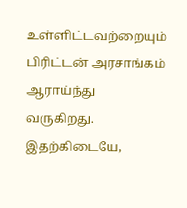உள்ளிட்டவற்றையும் பிரிட்டன் அரசாங்கம் ஆராய்ந்து வருகிறது.   இதற்கிடையே,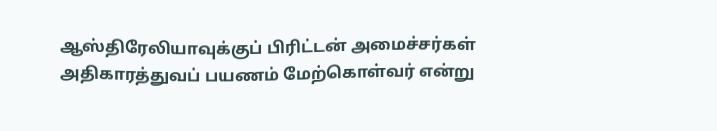ஆஸ்திரேலியாவுக்குப் பிரிட்டன் அமைச்சர்கள் அதிகாரத்துவப் பயணம் மேற்கொள்வர் என்று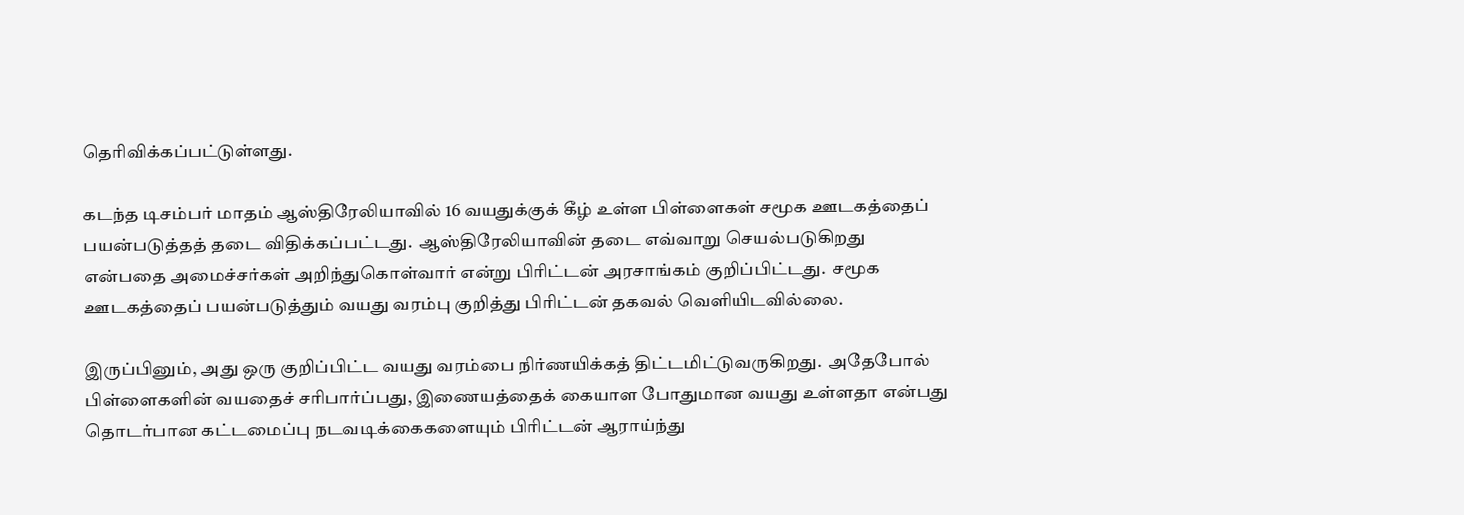தெரிவிக்கப்பட்டுள்ளது.

கடந்த டிசம்பர் மாதம் ஆஸ்திரேலியாவில் 16 வயதுக்குக் கீழ் உள்ள பிள்ளைகள் சமூக ஊடகத்தைப் பயன்படுத்தத் தடை விதிக்கப்பட்டது.  ஆஸ்திரேலியாவின் தடை எவ்வாறு செயல்படுகிறது என்பதை அமைச்சர்கள் அறிந்துகொள்வார் என்று பிரிட்டன் அரசாங்கம் குறிப்பிட்டது.  சமூக ஊடகத்தைப் பயன்படுத்தும் வயது வரம்பு குறித்து பிரிட்டன் தகவல் வெளியிடவில்லை.

இருப்பினும், அது ஒரு குறிப்பிட்ட வயது வரம்பை நிர்ணயிக்கத் திட்டமிட்டுவருகிறது.  அதேபோல் பிள்ளைகளின் வயதைச் சரிபார்ப்பது, இணையத்தைக் கையாள போதுமான வயது உள்ளதா என்பது தொடர்பான கட்டமைப்பு நடவடிக்கைகளையும் பிரிட்டன் ஆராய்ந்து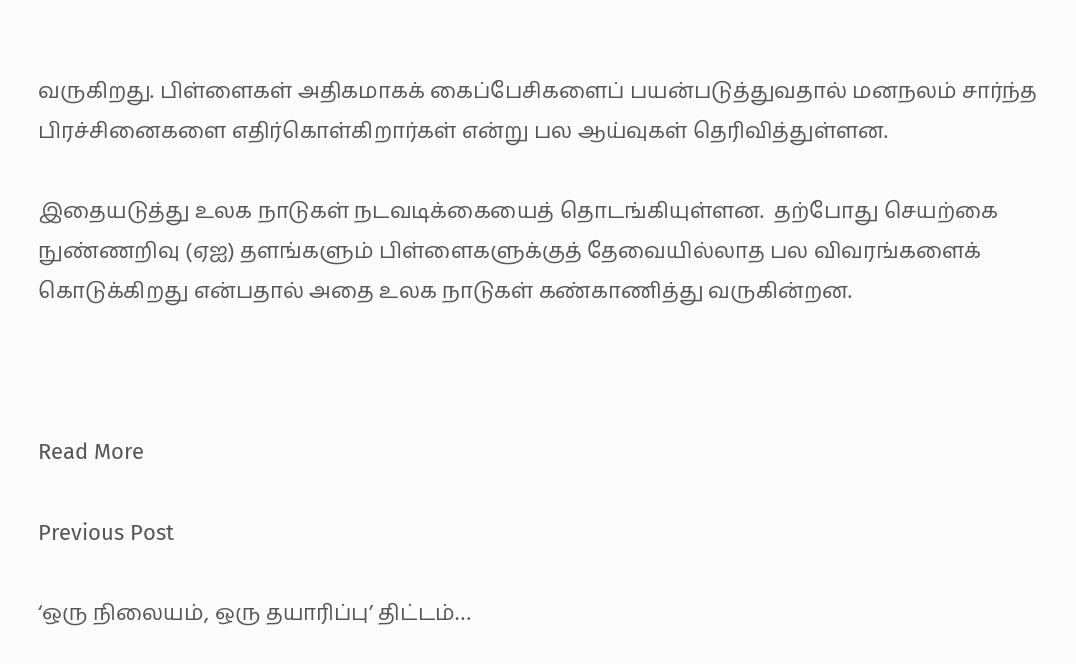வருகிறது. பிள்ளைகள் அதிகமாகக் கைப்பேசிகளைப் பயன்படுத்துவதால் மனநலம் சார்ந்த பிரச்சினைகளை எதிர்கொள்கிறார்கள் என்று பல ஆய்வுகள் தெரிவித்துள்ளன.

இதையடுத்து உலக நாடுகள் நடவடிக்கையைத் தொடங்கியுள்ளன.  தற்போது செயற்கை நுண்ணறிவு (ஏஐ) தளங்களும் பிள்ளைகளுக்குத் தேவையில்லாத பல விவரங்களைக் கொடுக்கிறது என்பதால் அதை உலக நாடுகள் கண்காணித்து வருகின்றன.



Read More

Previous Post

‘ஒரு நிலையம், ஒரு தயாரிப்பு’ திட்டம்…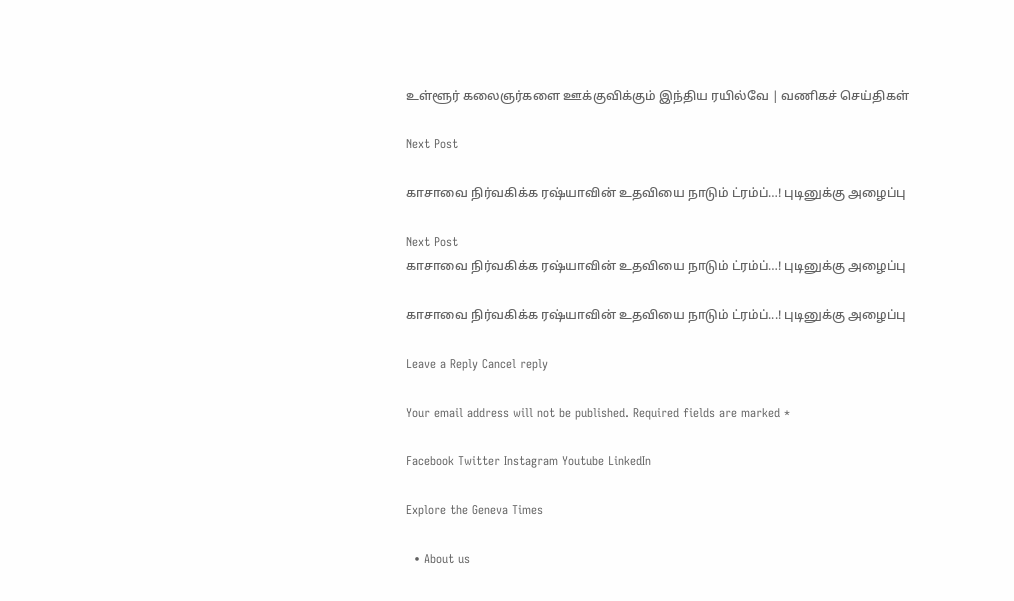உள்ளூர் கலைஞர்களை ஊக்குவிக்கும் இந்திய ரயில்வே | வணிகச் செய்திகள்

Next Post

காசாவை நிர்வகிக்க ரஷ்யாவின் உதவியை நாடும் ட்ரம்ப்…! புடினுக்கு அழைப்பு

Next Post
காசாவை நிர்வகிக்க ரஷ்யாவின் உதவியை நாடும் ட்ரம்ப்…! புடினுக்கு அழைப்பு

காசாவை நிர்வகிக்க ரஷ்யாவின் உதவியை நாடும் ட்ரம்ப்...! புடினுக்கு அழைப்பு

Leave a Reply Cancel reply

Your email address will not be published. Required fields are marked *

Facebook Twitter Instagram Youtube LinkedIn

Explore the Geneva Times

  • About us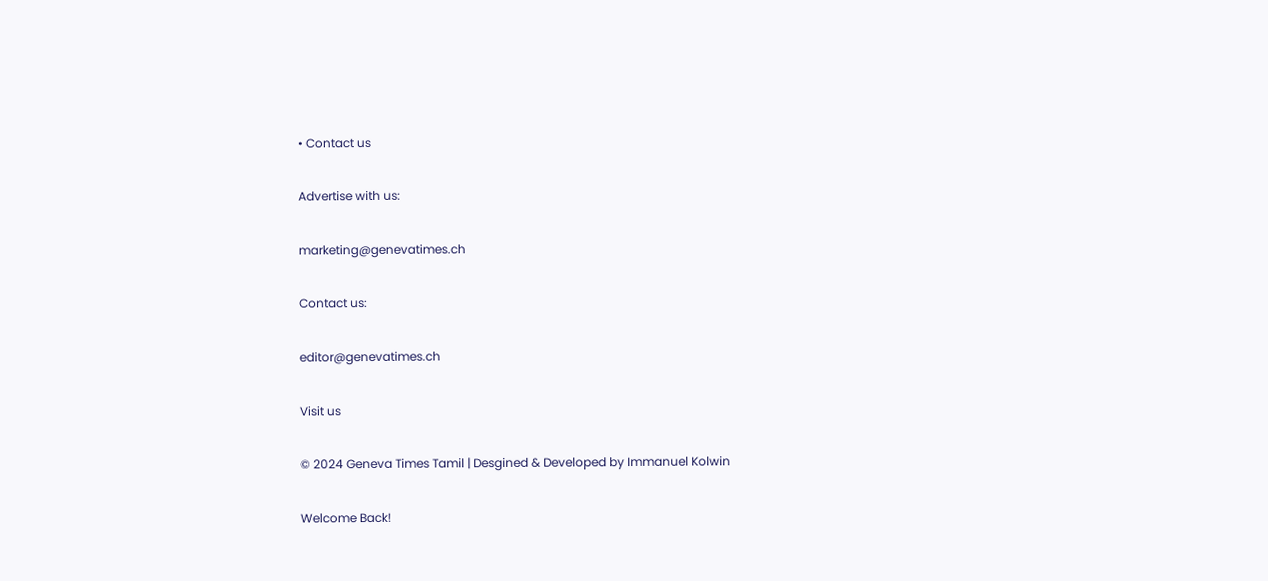• Contact us

Advertise with us:

marketing@genevatimes.ch

Contact us:

editor@genevatimes.ch

Visit us

© 2024 Geneva Times Tamil | Desgined & Developed by Immanuel Kolwin

Welcome Back!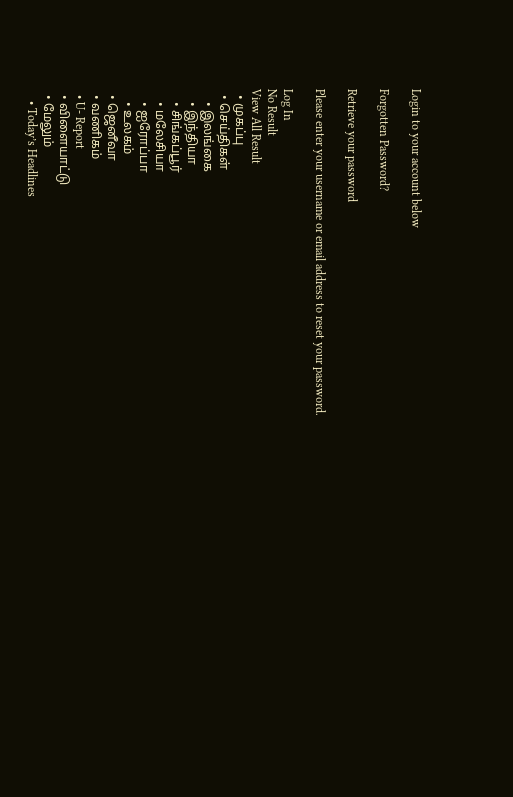Login to your account below

Forgotten Password?

Retrieve your password

Please enter your username or email address to reset your password.

Log In
No Result
View All Result
  • முகப்பு
  • செய்திகள்
    • இலங்கை
    • இந்தியா
    • சிங்கப்பூர்
    • மலேசியா
    • ஐரோப்பா
    • உலகம்
  • ஜெனீவா
  • வணிகம்
  • U- Report
  • விளையாட்டு
  • மேலும்
    • Today’s Headlines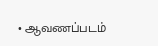• ஆவணப்படம்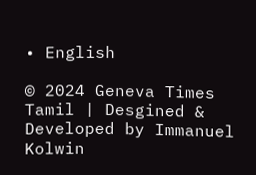• English

© 2024 Geneva Times Tamil | Desgined & Developed by Immanuel Kolwin